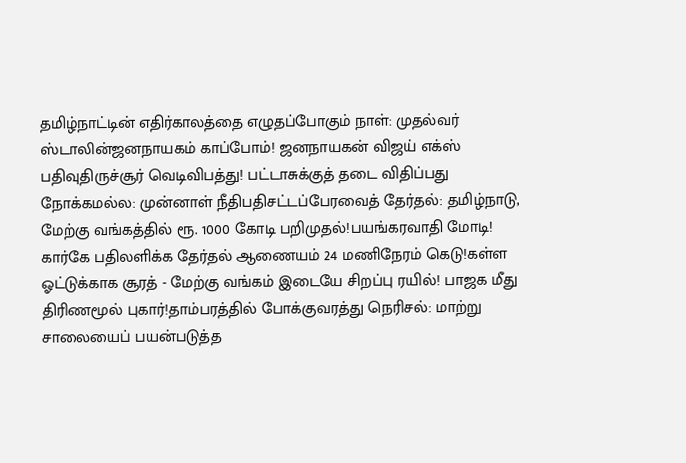தமிழ்நாட்டின் எதிர்காலத்தை எழுதப்போகும் நாள்: முதல்வர் ஸ்டாலின்ஜனநாயகம் காப்போம்! ஜனநாயகன் விஜய் எக்ஸ் பதிவுதிருச்சூர் வெடிவிபத்து! பட்டாசுக்குத் தடை விதிப்பது நோக்கமல்ல: முன்னாள் நீதிபதிசட்டப்பேரவைத் தேர்தல்: தமிழ்நாடு, மேற்கு வங்கத்தில் ரூ. 1000 கோடி பறிமுதல்!பயங்கரவாதி மோடி! கார்கே பதிலளிக்க தேர்தல் ஆணையம் 24 மணிநேரம் கெடு!கள்ள ஓட்டுக்காக சூரத் - மேற்கு வங்கம் இடையே சிறப்பு ரயில்! பாஜக மீது திரிணமூல் புகார்!தாம்பரத்தில் போக்குவரத்து நெரிசல்: மாற்று சாலையைப் பயன்படுத்த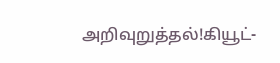அறிவுறுத்தல்!கியூட்-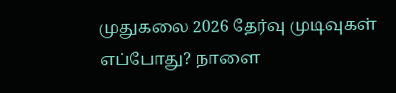முதுகலை 2026 தேர்வு முடிவுகள் எப்போது? நாளை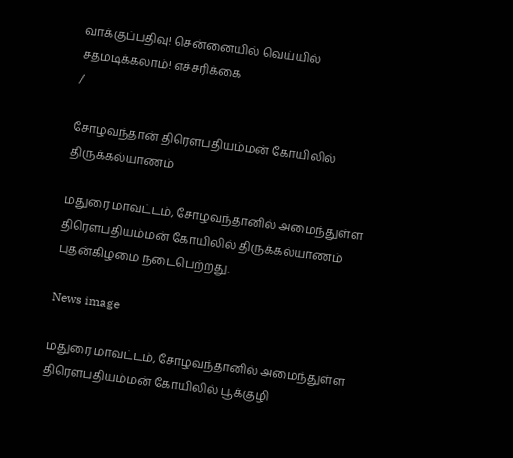வாக்குப்பதிவு! சென்னையில் வெய்யில் சதமடிக்கலாம்! எச்சரிக்கை
/

சோழவந்தான் திரௌபதியம்மன் கோயிலில் திருக்கல்யாணம்

மதுரை மாவட்டம், சோழவந்தானில் அமைந்துள்ள திரௌபதியம்மன் கோயிலில் திருக்கல்யாணம் புதன்கிழமை நடைபெற்றது.

News image

மதுரை மாவட்டம், சோழவந்தானில் அமைந்துள்ள திரௌபதியம்மன் கோயிலில் பூக்குழி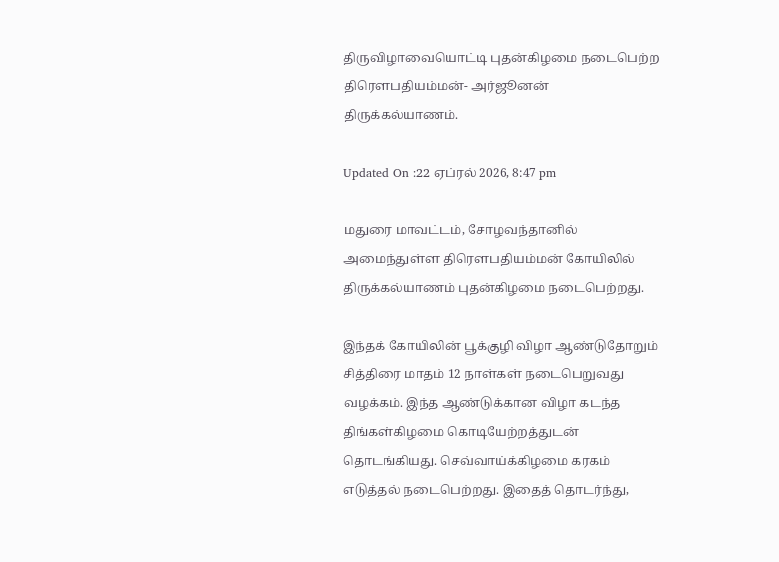திருவிழாவையொட்டி புதன்கிழமை நடைபெற்ற திரௌபதியம்மன்- அர்ஜூனன் திருக்கல்யாணம்.

Updated On :22 ஏப்ரல் 2026, 8:47 pm

மதுரை மாவட்டம், சோழவந்தானில் அமைந்துள்ள திரௌபதியம்மன் கோயிலில் திருக்கல்யாணம் புதன்கிழமை நடைபெற்றது.

இந்தக் கோயிலின் பூக்குழி விழா ஆண்டுதோறும் சித்திரை மாதம் 12 நாள்கள் நடைபெறுவது வழக்கம். இந்த ஆண்டுக்கான விழா கடந்த திங்கள்கிழமை கொடியேற்றத்துடன் தொடங்கியது. செவ்வாய்க்கிழமை கரகம் எடுத்தல் நடைபெற்றது. இதைத் தொடர்ந்து,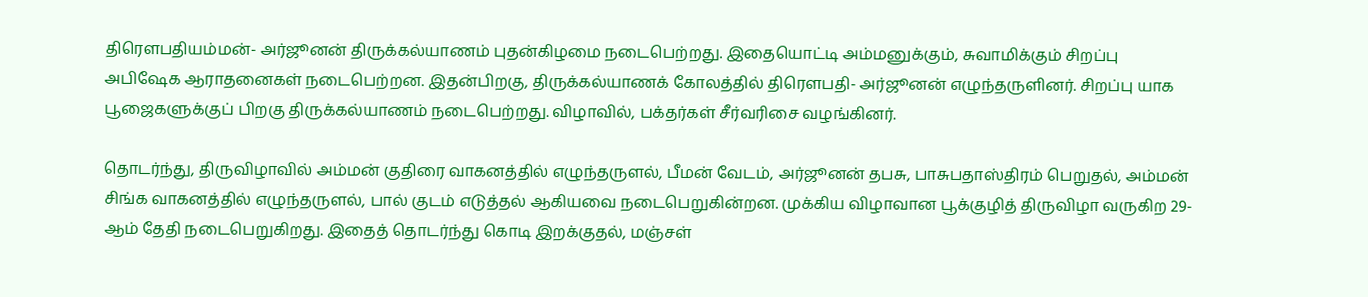திரௌபதியம்மன்- அர்ஜூனன் திருக்கல்யாணம் புதன்கிழமை நடைபெற்றது. இதையொட்டி அம்மனுக்கும், சுவாமிக்கும் சிறப்பு அபிஷேக ஆராதனைகள் நடைபெற்றன. இதன்பிறகு, திருக்கல்யாணக் கோலத்தில் திரௌபதி- அர்ஜூனன் எழுந்தருளினர். சிறப்பு யாக பூஜைகளுக்குப் பிறகு திருக்கல்யாணம் நடைபெற்றது. விழாவில், பக்தர்கள் சீர்வரிசை வழங்கினர்.

தொடர்ந்து, திருவிழாவில் அம்மன் குதிரை வாகனத்தில் எழுந்தருளல், பீமன் வேடம், அர்ஜூனன் தபசு, பாசுபதாஸ்திரம் பெறுதல், அம்மன் சிங்க வாகனத்தில் எழுந்தருளல், பால் குடம் எடுத்தல் ஆகியவை நடைபெறுகின்றன. முக்கிய விழாவான பூக்குழித் திருவிழா வருகிற 29- ஆம் தேதி நடைபெறுகிறது. இதைத் தொடர்ந்து கொடி இறக்குதல், மஞ்சள்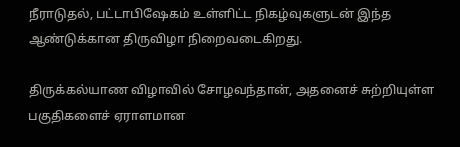நீராடுதல், பட்டாபிஷேகம் உள்ளிட்ட நிகழ்வுகளுடன் இந்த ஆண்டுக்கான திருவிழா நிறைவடைகிறது.

திருக்கல்யாண விழாவில் சோழவந்தான், அதனைச் சுற்றியுள்ள பகுதிகளைச் ஏராளமான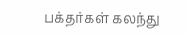பக்தர்கள் கலந்து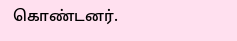கொண்டனர்.